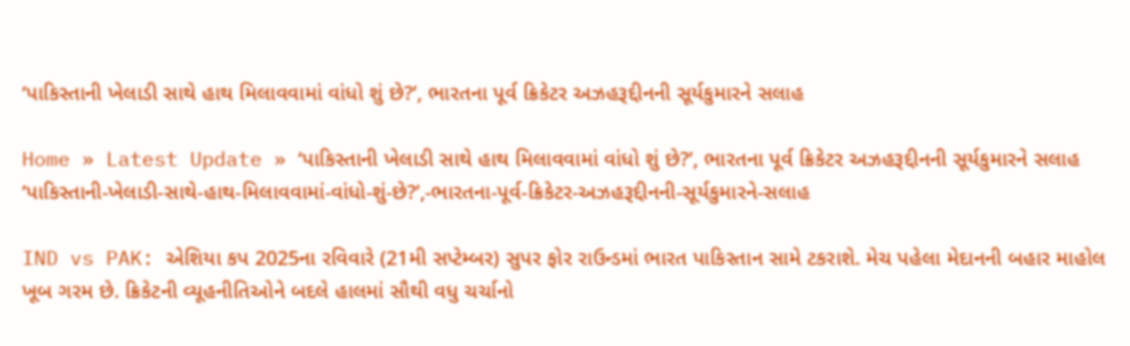‘પાકિસ્તાની ખેલાડી સાથે હાથ મિલાવવામાં વાંધો શું છે?’, ભારતના પૂર્વ ક્રિકેટર અઝહરૂદ્દીનની સૂર્યકુમારને સલાહ

Home » Latest Update » ‘પાકિસ્તાની ખેલાડી સાથે હાથ મિલાવવામાં વાંધો શું છે?’, ભારતના પૂર્વ ક્રિકેટર અઝહરૂદ્દીનની સૂર્યકુમારને સલાહ
‘પાકિસ્તાની-ખેલાડી-સાથે-હાથ-મિલાવવામાં-વાંધો-શું-છે?’,-ભારતના-પૂર્વ-ક્રિકેટર-અઝહરૂદ્દીનની-સૂર્યકુમારને-સલાહ

IND vs PAK: એશિયા કપ 2025ના રવિવારે (21મી સપ્ટેમ્બર) સુપર ફોર રાઉન્ડમાં ભારત પાકિસ્તાન સામે ટકરાશે. મેચ પહેલા મેદાનની બહાર માહોલ ખૂબ ગરમ છે. ક્રિકેટની વ્યૂહનીતિઓને બદલે હાલમાં સૌથી વધુ ચર્ચાનો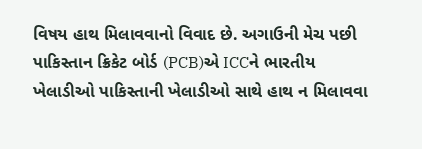વિષય હાથ મિલાવવાનો વિવાદ છે. અગાઉની મેચ પછી પાકિસ્તાન ક્રિકેટ બોર્ડ (PCB)એ ICCને ભારતીય ખેલાડીઓ પાકિસ્તાની ખેલાડીઓ સાથે હાથ ન મિલાવવા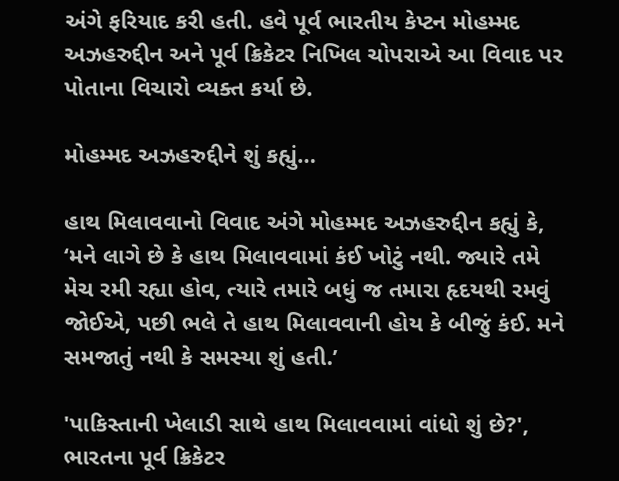અંગે ફરિયાદ કરી હતી. હવે પૂર્વ ભારતીય કેપ્ટન મોહમ્મદ અઝહરુદ્દીન અને પૂર્વ ક્રિકેટર નિખિલ ચોપરાએ આ વિવાદ પર પોતાના વિચારો વ્યક્ત કર્યા છે.

મોહમ્મદ અઝહરુદ્દીને શું કહ્યું…

હાથ મિલાવવાનો વિવાદ અંગે મોહમ્મદ અઝહરુદ્દીન કહ્યું કે, ‘મને લાગે છે કે હાથ મિલાવવામાં કંઈ ખોટું નથી. જ્યારે તમે મેચ રમી રહ્યા હોવ, ત્યારે તમારે બધું જ તમારા હૃદયથી રમવું જોઈએ, પછી ભલે તે હાથ મિલાવવાની હોય કે બીજું કંઈ. મને સમજાતું નથી કે સમસ્યા શું હતી.’

'પાકિસ્તાની ખેલાડી સાથે હાથ મિલાવવામાં વાંધો શું છે?', ભારતના પૂર્વ ક્રિકેટર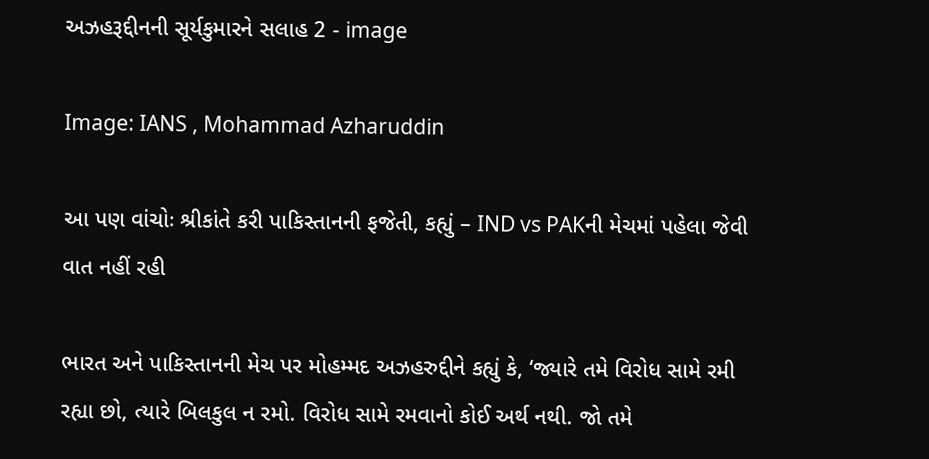અઝહરૂદ્દીનની સૂર્યકુમારને સલાહ 2 - image

Image: IANS , Mohammad Azharuddin

આ પણ વાંચોઃ શ્રીકાંતે કરી પાકિસ્તાનની ફજેતી, કહ્યું – IND vs PAKની મેચમાં પહેલા જેવી વાત નહીં રહી

ભારત અને પાકિસ્તાનની મેચ પર મોહમ્મદ અઝહરુદ્દીને કહ્યું કે, ‘જ્યારે તમે વિરોધ સામે રમી રહ્યા છો, ત્યારે બિલકુલ ન રમો. વિરોધ સામે રમવાનો કોઈ અર્થ નથી. જો તમે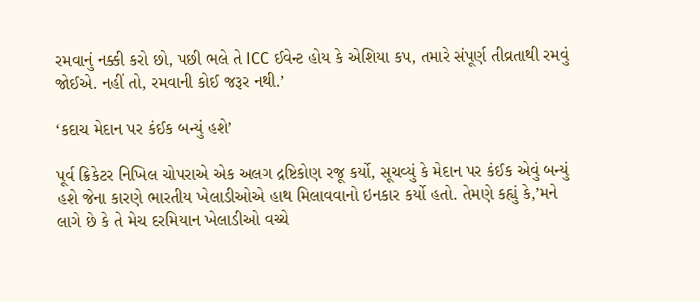રમવાનું નક્કી કરો છો, પછી ભલે તે ICC ઈવેન્ટ હોય કે એશિયા કપ, તમારે સંપૂર્ણ તીવ્રતાથી રમવું જોઈએ. નહીં તો, રમવાની કોઈ જરૂર નથી.’

‘કદાચ મેદાન પર કંઈક બન્યું હશે’

પૂર્વ ક્રિકેટર નિખિલ ચોપરાએ એક અલગ દ્રષ્ટિકોણ રજૂ કર્યો, સૂચવ્યું કે મેદાન પર કંઈક એવું બન્યું હશે જેના કારણે ભારતીય ખેલાડીઓએ હાથ મિલાવવાનો ઇનકાર કર્યો હતો. તેમણે કહ્યું કે,’મને લાગે છે કે તે મેચ દરમિયાન ખેલાડીઓ વચ્ચે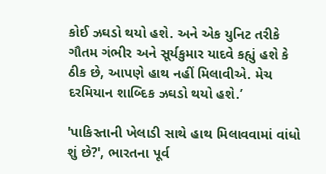કોઈ ઝઘડો થયો હશે. અને એક યુનિટ તરીકે ગૌતમ ગંભીર અને સૂર્યકુમાર યાદવે કહ્યું હશે કે ઠીક છે, આપણે હાથ નહીં મિલાવીએ. મેચ દરમિયાન શાબ્દિક ઝઘડો થયો હશે.’

'પાકિસ્તાની ખેલાડી સાથે હાથ મિલાવવામાં વાંધો શું છે?', ભારતના પૂર્વ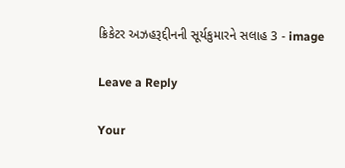ક્રિકેટર અઝહરૂદ્દીનની સૂર્યકુમારને સલાહ 3 - image

Leave a Reply

Your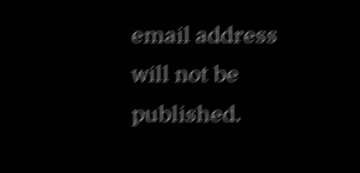email address will not be published.